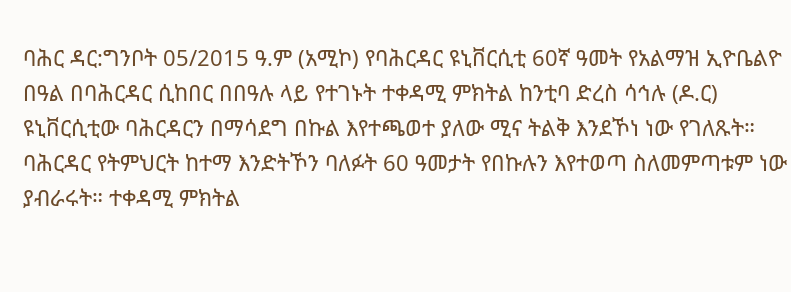ባሕር ዳር:ግንቦት 05/2015 ዓ.ም (አሚኮ) የባሕርዳር ዩኒቨርሲቲ 60ኛ ዓመት የአልማዝ ኢዮቤልዮ በዓል በባሕርዳር ሲከበር በበዓሉ ላይ የተገኑት ተቀዳሚ ምክትል ከንቲባ ድረስ ሳኅሉ (ዶ.ር) ዩኒቨርሲቲው ባሕርዳርን በማሳደግ በኩል እየተጫወተ ያለው ሚና ትልቅ እንደኾነ ነው የገለጹት። ባሕርዳር የትምህርት ከተማ እንድትኾን ባለፉት 60 ዓመታት የበኩሉን እየተወጣ ስለመምጣቱም ነው ያብራሩት። ተቀዳሚ ምክትል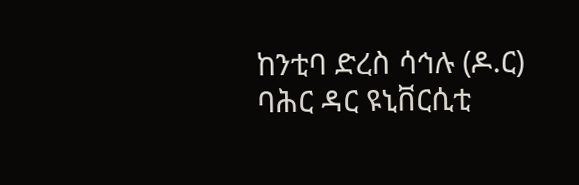ከንቲባ ድረስ ሳኅሉ (ዶ.ር) ባሕር ዳር ዩኒቨርሲቲ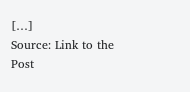[…]
Source: Link to the Post